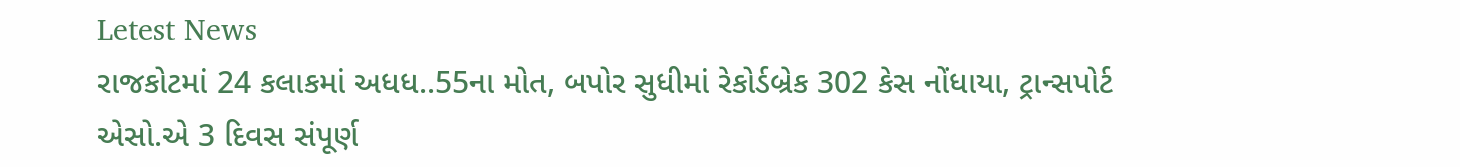Letest News
રાજકોટમાં 24 કલાકમાં અધધ..55ના મોત, બપોર સુધીમાં રેકોર્ડબ્રેક 302 કેસ નોંધાયા, ટ્રાન્સપોર્ટ એસો.એ 3 દિવસ સંપૂર્ણ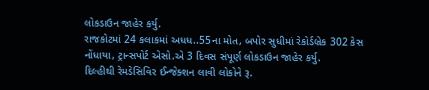લોકડાઉન જાહેર કર્યુ.
રાજકોટમાં 24 કલાકમાં અધધ..55ના મોત, બપોર સુધીમાં રેકોર્ડબ્રેક 302 કેસ નોંધાયા, ટ્રાન્સપોર્ટ એસો.એ 3 દિવસ સંપૂર્ણ લોકડાઉન જાહેર કર્યુ.
દિલ્હીથી રેમડેસિવિર ઈન્જેક્શન લાવી લોકોને રૂ.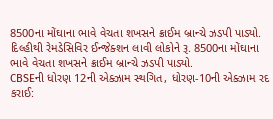8500ના મોંઘાના ભાવે વેચતા શખસને ક્રાઈમ બ્રાન્ચે ઝડપી પાડ્યો.
દિલ્હીથી રેમડેસિવિર ઈન્જેક્શન લાવી લોકોને રૂ. 8500ના મોંઘાના ભાવે વેચતા શખસને ક્રાઈમ બ્રાન્ચે ઝડપી પાડ્યો.
CBSEની ધોરણ 12ની એક્ઝામ સ્થગિત, ધોરણ-10ની એક્ઝામ રદ કરાઈ: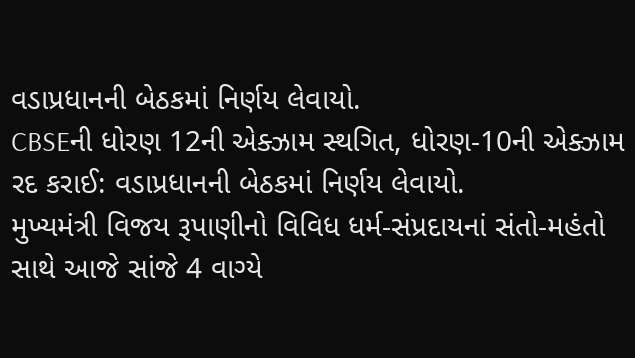વડાપ્રધાનની બેઠકમાં નિર્ણય લેવાયો.
CBSEની ધોરણ 12ની એક્ઝામ સ્થગિત, ધોરણ-10ની એક્ઝામ રદ કરાઈ: વડાપ્રધાનની બેઠકમાં નિર્ણય લેવાયો.
મુખ્યમંત્રી વિજય રૂપાણીનો વિવિધ ધર્મ-સંપ્રદાયનાં સંતો-મહંતો સાથે આજે સાંજે 4 વાગ્યે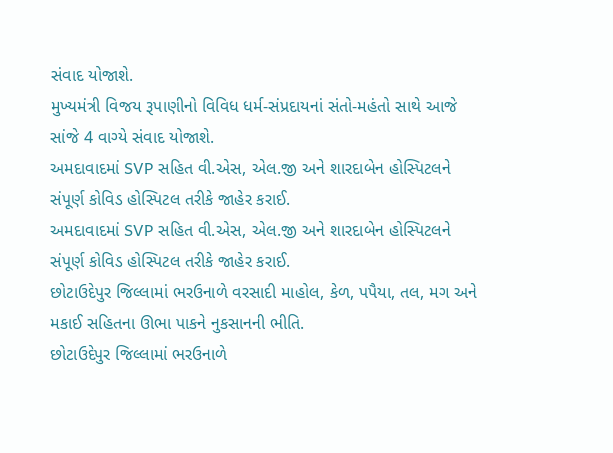સંવાદ યોજાશે.
મુખ્યમંત્રી વિજય રૂપાણીનો વિવિધ ધર્મ-સંપ્રદાયનાં સંતો-મહંતો સાથે આજે સાંજે 4 વાગ્યે સંવાદ યોજાશે.
અમદાવાદમાં SVP સહિત વી.એસ, એલ.જી અને શારદાબેન હોસ્પિટલને સંપૂર્ણ કોવિડ હોસ્પિટલ તરીકે જાહેર કરાઈ.
અમદાવાદમાં SVP સહિત વી.એસ, એલ.જી અને શારદાબેન હોસ્પિટલને સંપૂર્ણ કોવિડ હોસ્પિટલ તરીકે જાહેર કરાઈ.
છોટાઉદેપુર જિલ્લામાં ભરઉનાળે વરસાદી માહોલ, કેળ, પપૈયા, તલ, મગ અને મકાઈ સહિતના ઊભા પાકને નુકસાનની ભીતિ.
છોટાઉદેપુર જિલ્લામાં ભરઉનાળે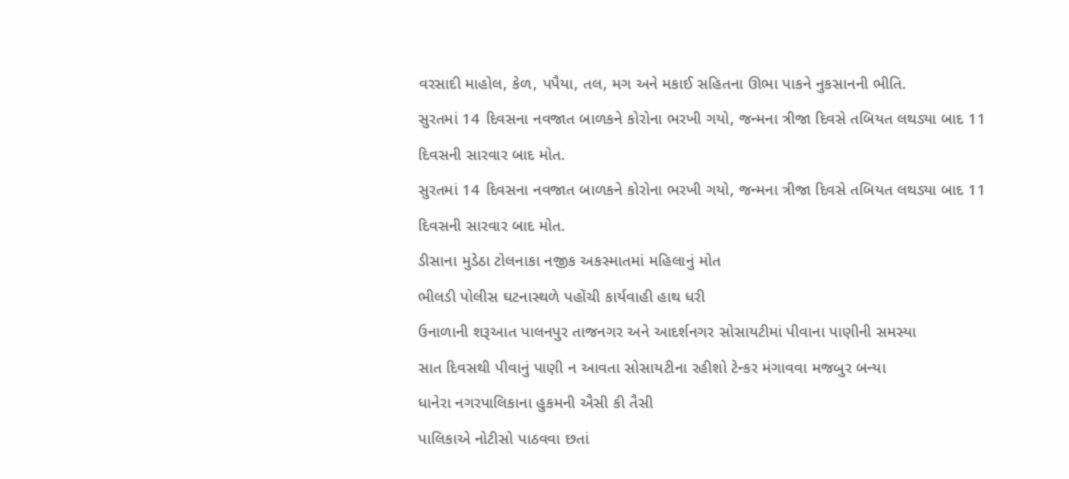વરસાદી માહોલ, કેળ, પપૈયા, તલ, મગ અને મકાઈ સહિતના ઊભા પાકને નુકસાનની ભીતિ.
સુરતમાં 14 દિવસના નવજાત બાળકને કોરોના ભરખી ગયો, જન્મના ત્રીજા દિવસે તબિયત લથડ્યા બાદ 11 દિવસની સારવાર બાદ મોત.
સુરતમાં 14 દિવસના નવજાત બાળકને કોરોના ભરખી ગયો, જન્મના ત્રીજા દિવસે તબિયત લથડ્યા બાદ 11 દિવસની સારવાર બાદ મોત.
ડીસાના મુડેઠા ટોલનાકા નજીક અકસ્માતમાં મહિલાનું મોત
ભીલડી પોલીસ ઘટનાસ્થળે પહોંચી કાર્યવાહી હાથ ધરી
ઉનાળાની શરૂઆત પાલનપુર તાજનગર અને આદર્શનગર સોસાયટીમાં પીવાના પાણીની સમસ્યા
સાત દિવસથી પીવાનું પાણી ન આવતા સોસાયટીના રહીશો ટેન્કર મંગાવવા મજબુર બન્યા
ધાનેરા નગરપાલિકાના હુકમની ઐસી કી તૈસી
પાલિકાએ નોટીસો પાઠવવા છતાં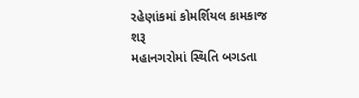રહેણાંકમાં કોમર્શિયલ કામકાજ શરૂ
મહાનગરોમાં સ્થિતિ બગડતા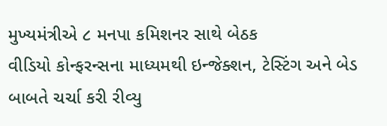મુખ્યમંત્રીએ ૮ મનપા કમિશનર સાથે બેઠક
વીડિયો કોન્ફરન્સના માધ્યમથી ઇન્જેક્શન, ટેસ્ટિંગ અને બેડ બાબતે ચર્ચા કરી રીવ્યુ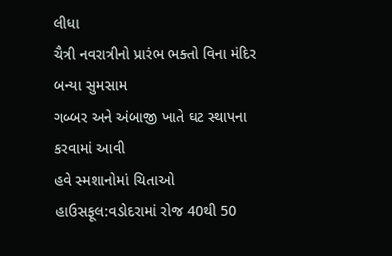લીધા
ચૈત્રી નવરાત્રીનો પ્રારંભ ભક્તો વિના મંદિર બન્યા સુમસામ
ગબ્બર અને અંબાજી ખાતે ઘટ સ્થાપના કરવામાં આવી
હવે સ્મશાનોમાં ચિતાઓ હાઉસફૂલ:વડોદરામાં રોજ 40થી 50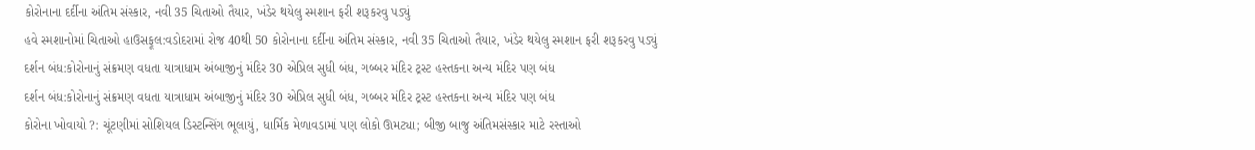કોરોનાના દર્દીના અંતિમ સંસ્કાર, નવી 35 ચિતાઓ તૈયાર, ખંડેર થયેલુ સ્મશાન ફરી શરૂકરવુ પડ્યું
હવે સ્મશાનોમાં ચિતાઓ હાઉસફૂલ:વડોદરામાં રોજ 40થી 50 કોરોનાના દર્દીના અંતિમ સંસ્કાર, નવી 35 ચિતાઓ તૈયાર, ખંડેર થયેલુ સ્મશાન ફરી શરૂકરવુ પડ્યું
દર્શન બંધ:કોરોનાનું સંક્રમણ વધતા યાત્રાધામ અંબાજીનું મંદિર 30 એપ્રિલ સુધી બંધ, ગબ્બર મંદિર ટ્રસ્ટ હસ્તકના અન્ય મંદિર પણ બંધ
દર્શન બંધ:કોરોનાનું સંક્રમણ વધતા યાત્રાધામ અંબાજીનું મંદિર 30 એપ્રિલ સુધી બંધ, ગબ્બર મંદિર ટ્રસ્ટ હસ્તકના અન્ય મંદિર પણ બંધ
કોરોના ખોવાયો ?: ચૂંટણીમાં સોશિયલ ડિસ્ટન્સિંગ ભૂલાયું, ધાર્મિક મેળાવડામાં પણ લોકો ઊમટ્યા; બીજી બાજુ અંતિમસંસ્કાર માટે રસ્તાઓ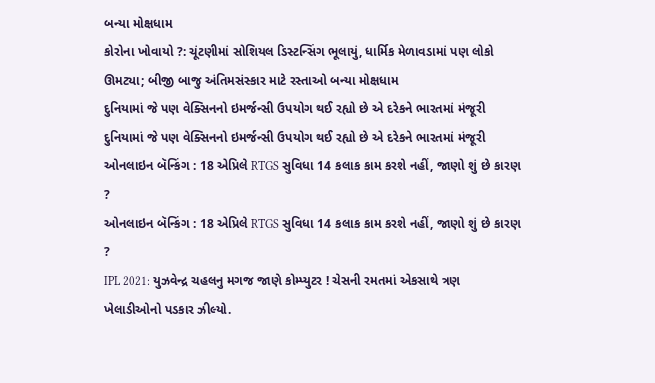બન્યા મોક્ષધામ
કોરોના ખોવાયો ?: ચૂંટણીમાં સોશિયલ ડિસ્ટન્સિંગ ભૂલાયું, ધાર્મિક મેળાવડામાં પણ લોકો ઊમટ્યા; બીજી બાજુ અંતિમસંસ્કાર માટે રસ્તાઓ બન્યા મોક્ષધામ
દુનિયામાં જે પણ વેક્સિનનો ઇમર્જન્સી ઉપયોગ થઈ રહ્યો છે એ દરેકને ભારતમાં મંજૂરી
દુનિયામાં જે પણ વેક્સિનનો ઇમર્જન્સી ઉપયોગ થઈ રહ્યો છે એ દરેકને ભારતમાં મંજૂરી
ઓનલાઇન બૅન્કિંગ : 18 એપ્રિલે RTGS સુવિધા 14 કલાક કામ કરશે નહીં, જાણો શું છે કારણ ?
ઓનલાઇન બૅન્કિંગ : 18 એપ્રિલે RTGS સુવિધા 14 કલાક કામ કરશે નહીં, જાણો શું છે કારણ ?
IPL 2021: યુઝવેન્દ્ર ચહલનુ મગજ જાણે કોમ્પ્યુટર ! ચેસની રમતમાં એકસાથે ત્રણ ખેલાડીઓનો પડકાર ઝીલ્યો.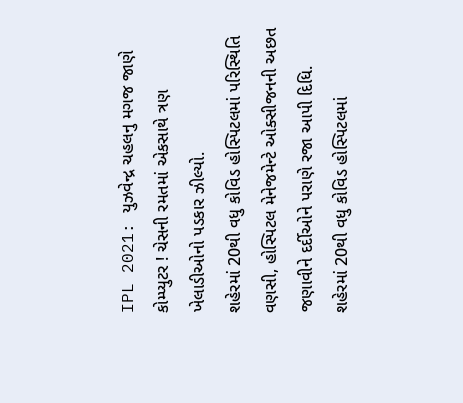IPL 2021: યુઝવેન્દ્ર ચહલનુ મગજ જાણે કોમ્પ્યુટર ! ચેસની રમતમાં એકસાથે ત્રણ ખેલાડીઓનો પડકાર ઝીલ્યો.
શહેરમાં 20થી વધુ કોવિડ હોસ્પિટલમાં પરિસ્થિતિ વણસી, હોસ્પિટલ મેનેજમેન્ટે ઓક્સીજનની અછત જણાવીને દર્દીઓને પરાણે રજા આપી દિધિ.
શહેરમાં 20થી વધુ કોવિડ હોસ્પિટલમાં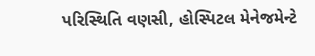પરિસ્થિતિ વણસી, હોસ્પિટલ મેનેજમેન્ટે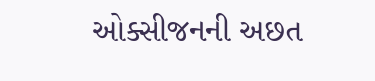ઓક્સીજનની અછત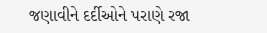જણાવીને દર્દીઓને પરાણે રજા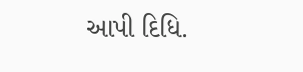આપી દિધિ.